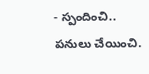- స్పందించి.. పనులు చేయించి.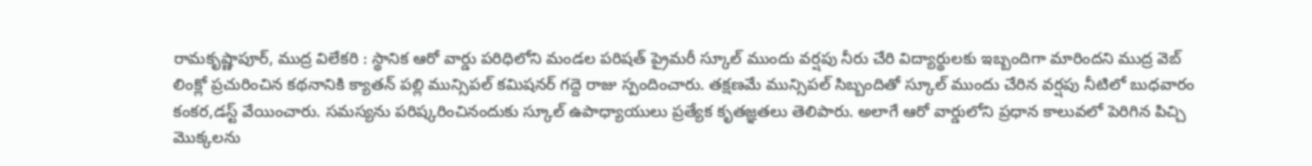రామకృష్ణాపూర్, ముద్ర విలేకరి : స్థానిక ఆరో వార్డు పరిధిలోని మండల పరిషత్ ప్రైమరీ స్కూల్ ముందు వర్షపు నీరు చేరి విద్యార్థులకు ఇబ్బందిగా మారిందని ముద్ర వెబ్ లింక్లో ప్రచురించిన కథనానికి క్యాతన్ పల్లి మున్సిపల్ కమిషనర్ గద్దె రాజు స్పందించారు. తక్షణమే మున్సిపల్ సిబ్బందితో స్కూల్ ముందు చేరిన వర్షపు నీటిలో బుధవారం కంకర,డస్ట్ వేయించారు. సమస్యను పరిష్కరించినందుకు స్కూల్ ఉపాధ్యాయులు ప్రత్యేక కృతజ్ఞతలు తెలిపారు. అలాగే ఆరో వార్డులోని ప్రధాన కాలువలో పెరిగిన పిచ్చి మొక్కలను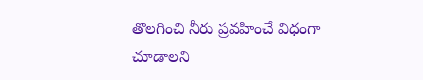తొలగించి నీరు ప్రవహించే విధంగా చూడాలని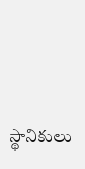స్థానికులు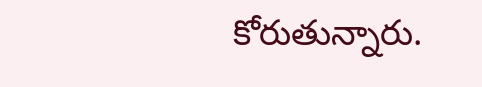కోరుతున్నారు.